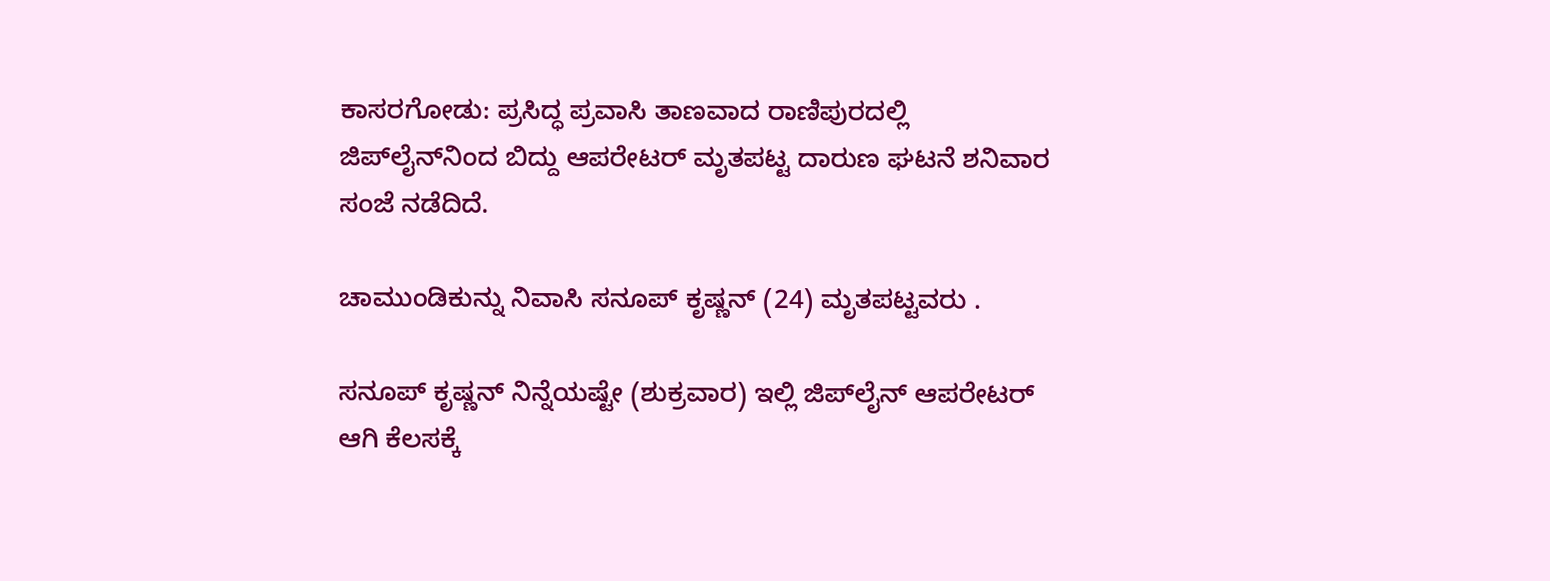ಕಾಸರಗೋಡು: ಪ್ರಸಿದ್ಧ ಪ್ರವಾಸಿ ತಾಣವಾದ ರಾಣಿಪುರದಲ್ಲಿ ಜಿಪ್‌ಲೈನ್‌ನಿಂದ ಬಿದ್ದು ಆಪರೇಟರ್ ಮೃತಪಟ್ಟ ದಾರುಣ ಘಟನೆ ಶನಿವಾರ ಸಂಜೆ ನಡೆದಿದೆ.

ಚಾಮುಂಡಿಕುನ್ನು ನಿವಾಸಿ ಸನೂಪ್ ಕೃಷ್ಣನ್ (24) ಮೃತಪಟ್ಟವರು .

ಸನೂಪ್ ಕೃಷ್ಣನ್ ನಿನ್ನೆಯಷ್ಟೇ (ಶುಕ್ರವಾರ) ಇಲ್ಲಿ ಜಿಪ್‌ಲೈನ್ ಆಪರೇಟರ್ ಆಗಿ ಕೆಲಸಕ್ಕೆ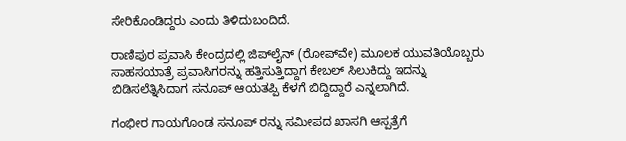ಸೇರಿಕೊಂಡಿದ್ದರು ಎಂದು ತಿಳಿದುಬಂದಿದೆ.

ರಾಣಿಪುರ ಪ್ರವಾಸಿ ಕೇಂದ್ರದಲ್ಲಿ ಜಿಪ್‌ಲೈನ್ (ರೋಪ್‌ವೇ) ಮೂಲಕ ಯುವತಿಯೊಬ್ಬರು ಸಾಹಸಯಾತ್ರೆ ಪ್ರವಾಸಿಗರನ್ನು ಹತ್ತಿಸುತ್ತಿದ್ದಾಗ ಕೇಬಲ್ ಸಿಲುಕಿದ್ದು ಇದನ್ನು ಬಿಡಿಸಲೆತ್ನಿಸಿದಾಗ ಸನೂಪ್ ಆಯತಪ್ಪಿ ಕೆಳಗೆ ಬಿದ್ದಿದ್ದಾರೆ ಎನ್ನಲಾಗಿದೆ.

ಗಂಭೀರ ಗಾಯಗೊಂಡ ಸನೂಪ್ ರನ್ನು ಸಮೀಪದ ಖಾಸಗಿ ಆಸ್ಪತ್ರೆಗೆ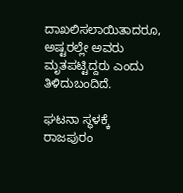ದಾಖಲಿಸಲಾಯಿತಾದರೂ, ಅಷ್ಟರಲ್ಲೇ ಅವರು ಮೃತಪಟ್ಟಿದ್ದರು ಎಂದು ತಿಳಿದುಬಂದಿದೆ.

ಘಟನಾ ಸ್ಥಳಕ್ಕೆ ರಾಜಪುರಂ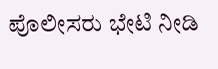ಪೊಲೀಸರು ಭೇಟಿ ನೀಡಿ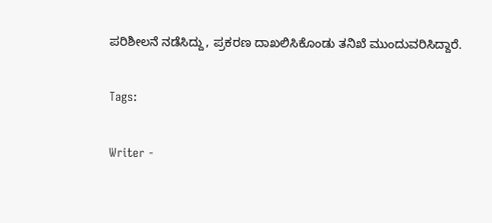ಪರಿಶೀಲನೆ ನಡೆಸಿದ್ದು, ಪ್ರಕರಣ ದಾಖಲಿಸಿಕೊಂಡು ತನಿಖೆ ಮುಂದುವರಿಸಿದ್ದಾರೆ.

Tags:

Writer -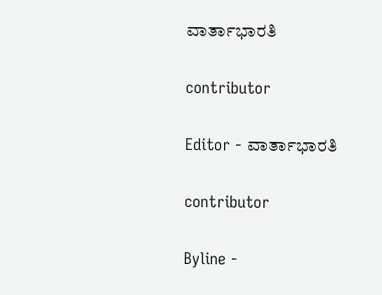ವಾರ್ತಾಭಾರತಿ

contributor

Editor - ವಾರ್ತಾಭಾರತಿ

contributor

Byline -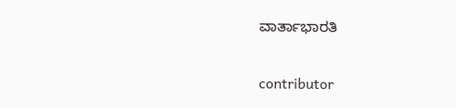ವಾರ್ತಾಭಾರತಿ

contributor